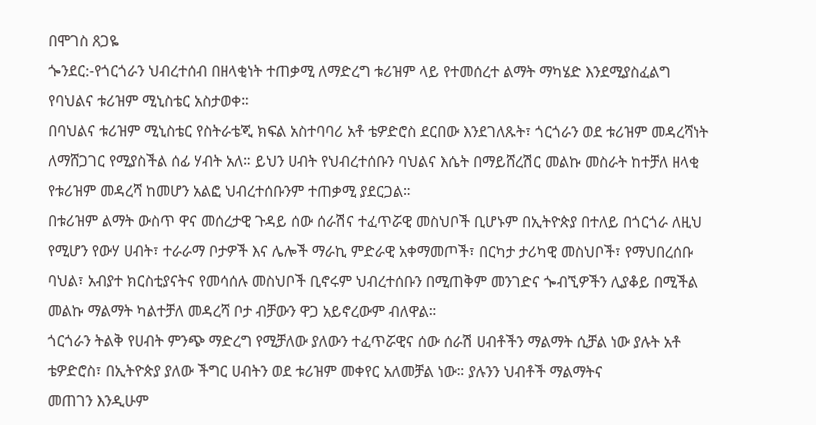በሞገስ ጸጋዬ
ጐንደር:-የጎርጎራን ህብረተሰብ በዘላቂነት ተጠቃሚ ለማድረግ ቱሪዝም ላይ የተመሰረተ ልማት ማካሄድ እንደሚያስፈልግ የባህልና ቱሪዝም ሚኒስቴር አስታወቀ።
በባህልና ቱሪዝም ሚኒስቴር የስትራቴጂ ክፍል አስተባባሪ አቶ ቴዎድሮስ ደርበው እንደገለጹት፣ ጎርጎራን ወደ ቱሪዝም መዳረሻነት ለማሸጋገር የሚያስችል ሰፊ ሃብት አለ። ይህን ሀብት የህብረተሰቡን ባህልና እሴት በማይሸረሽር መልኩ መስራት ከተቻለ ዘላቂ የቱሪዝም መዳረሻ ከመሆን አልፎ ህብረተሰቡንም ተጠቃሚ ያደርጋል።
በቱሪዝም ልማት ውስጥ ዋና መሰረታዊ ጉዳይ ሰው ሰራሽና ተፈጥሯዊ መስህቦች ቢሆኑም በኢትዮጵያ በተለይ በጎርጎራ ለዚህ የሚሆን የውሃ ሀብት፣ ተራራማ ቦታዎች እና ሌሎች ማራኪ ምድራዊ አቀማመጦች፣ በርካታ ታሪካዊ መስህቦች፣ የማህበረሰቡ ባህል፣ አብያተ ክርስቲያናትና የመሳሰሉ መስህቦች ቢኖሩም ህብረተሰቡን በሚጠቅም መንገድና ጐብኚዎችን ሊያቆይ በሚችል መልኩ ማልማት ካልተቻለ መዳረሻ ቦታ ብቻውን ዋጋ አይኖረውም ብለዋል።
ጎርጎራን ትልቅ የሀብት ምንጭ ማድረግ የሚቻለው ያለውን ተፈጥሯዊና ሰው ሰራሽ ሀብቶችን ማልማት ሲቻል ነው ያሉት አቶ ቴዎድሮስ፣ በኢትዮጵያ ያለው ችግር ሀብትን ወደ ቱሪዝም መቀየር አለመቻል ነው። ያሉንን ህብቶች ማልማትና
መጠገን እንዲሁም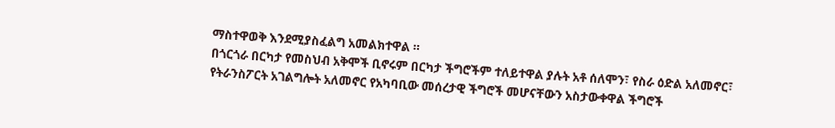ማስተዋወቅ እንደሚያስፈልግ አመልክተዋል ።
በጎርጎራ በርካታ የመስህብ አቅሞች ቢኖሩም በርካታ ችግሮችም ተለይተዋል ያሉት አቶ ሰለሞን፣ የስራ ዕድል አለመኖር፣ የትራንስፖርት አገልግሎት አለመኖር የአካባቢው መሰረታዊ ችግሮች መሆናቸውን አስታውቀዋል ችግሮች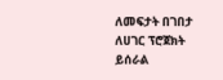ለመፍታት በገበታ ለሀገር ፕሮጀክት ይሰራል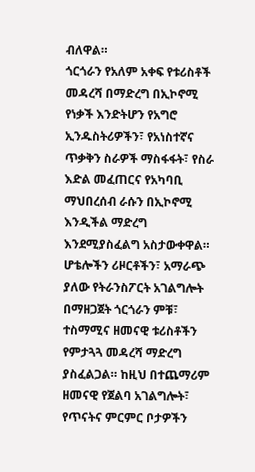ብለዋል።
ጎርጎራን የአለም አቀፍ የቱሪስቶች መዳረሻ በማድረግ በኢኮኖሚ የነቃች እንድትሆን የአግሮ ኢንዱስትሪዎችን፣ የአነስተኛና ጥቃቅን ስራዎች ማስፋፋት፣ የስራ እድል መፈጠርና የአካባቢ ማህበረሰብ ራሱን በኢኮኖሚ እንዲችል ማድረግ እንደሚያስፈልግ አስታውቀዋል።
ሆቴሎችን ሪዞርቶችን፣ አማራጭ ያለው የትራንስፖርት አገልግሎት በማዘጋጀት ጎርጎራን ምቹ፣ ተስማሚና ዘመናዊ ቱሪስቶችን የምታጓጓ መዳረሻ ማድረግ ያስፈልጋል። ከዚህ በተጨማሪም ዘመናዊ የጀልባ አገልግሎት፣ የጥናትና ምርምር ቦታዎችን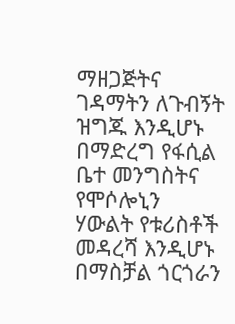ማዘጋጅትና ገዳማትን ለጉብኝት ዝግጁ እንዲሆኑ በማድረግ የፋሲል ቤተ መንግስትና የሞሶሎኒን ሃውልት የቱሪስቶች መዳረሻ እንዲሆኑ በማስቻል ጎርጎራን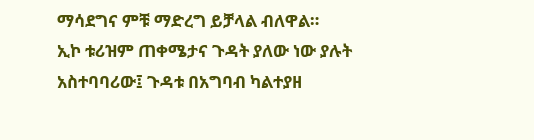ማሳደግና ምቹ ማድረግ ይቻላል ብለዋል።
ኢኮ ቱሪዝም ጠቀሜታና ጉዳት ያለው ነው ያሉት አስተባባሪው፤ ጉዳቱ በአግባብ ካልተያዘ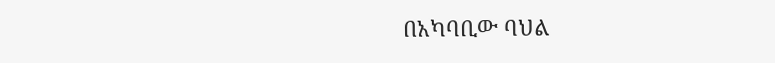በአካባቢው ባህል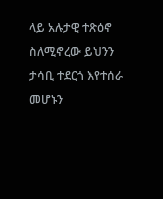ላይ አሉታዊ ተጽዕኖ ስለሚኖረው ይህንን ታሳቢ ተደርጎ እየተሰራ መሆኑን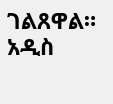ገልጸዋል።
አዲስ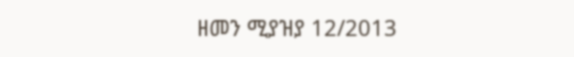ዘመን ሚያዝያ 12/2013